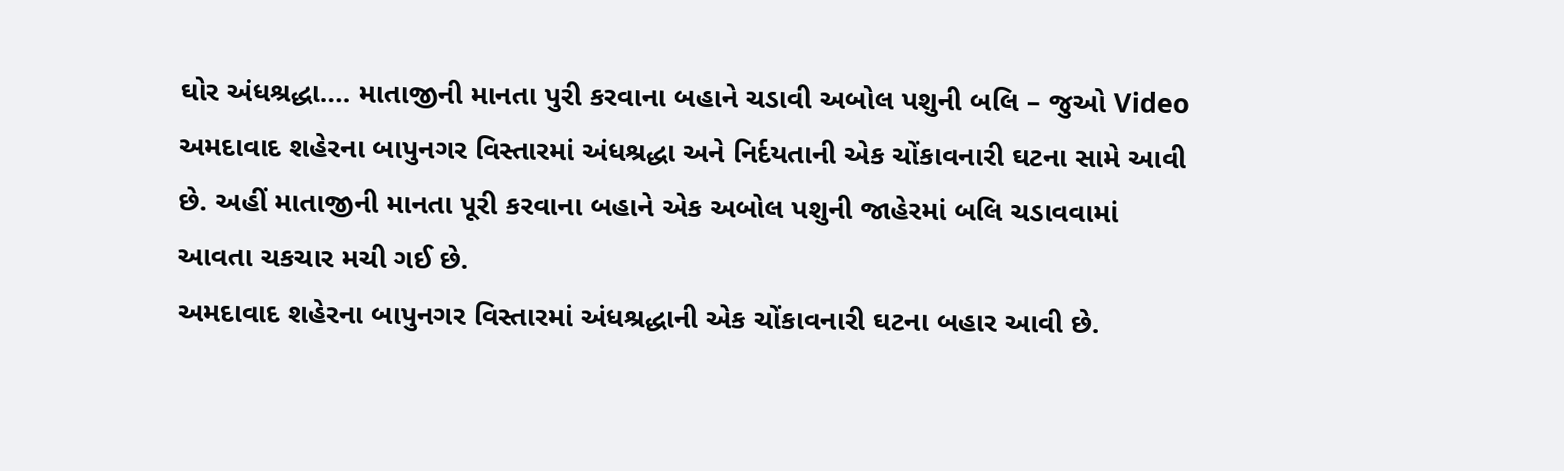ઘોર અંધશ્રદ્ધા…. માતાજીની માનતા પુરી કરવાના બહાને ચડાવી અબોલ પશુની બલિ – જુઓ Video
અમદાવાદ શહેરના બાપુનગર વિસ્તારમાં અંધશ્રદ્ધા અને નિર્દયતાની એક ચોંકાવનારી ઘટના સામે આવી છે. અહીં માતાજીની માનતા પૂરી કરવાના બહાને એક અબોલ પશુની જાહેરમાં બલિ ચડાવવામાં આવતા ચકચાર મચી ગઈ છે.
અમદાવાદ શહેરના બાપુનગર વિસ્તારમાં અંધશ્રદ્ધાની એક ચોંકાવનારી ઘટના બહાર આવી છે.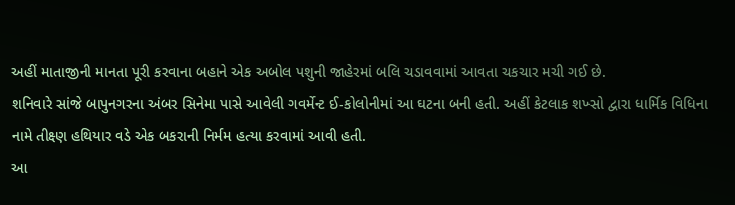અહીં માતાજીની માનતા પૂરી કરવાના બહાને એક અબોલ પશુની જાહેરમાં બલિ ચડાવવામાં આવતા ચકચાર મચી ગઈ છે.
શનિવારે સાંજે બાપુનગરના અંબર સિનેમા પાસે આવેલી ગવર્મેન્ટ ઈ-કોલોનીમાં આ ઘટના બની હતી. અહીં કેટલાક શખ્સો દ્વારા ધાર્મિક વિધિના નામે તીક્ષ્ણ હથિયાર વડે એક બકરાની નિર્મમ હત્યા કરવામાં આવી હતી.
આ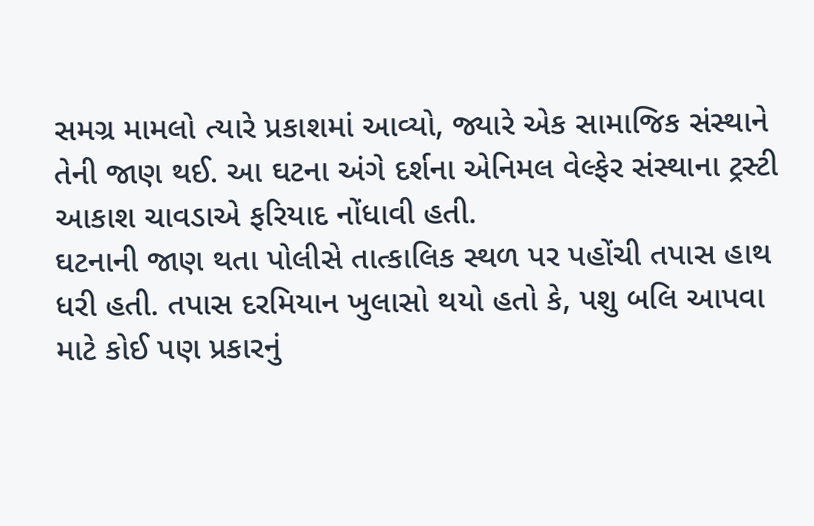સમગ્ર મામલો ત્યારે પ્રકાશમાં આવ્યો, જ્યારે એક સામાજિક સંસ્થાને તેની જાણ થઈ. આ ઘટના અંગે દર્શના એનિમલ વેલ્ફેર સંસ્થાના ટ્રસ્ટી આકાશ ચાવડાએ ફરિયાદ નોંધાવી હતી.
ઘટનાની જાણ થતા પોલીસે તાત્કાલિક સ્થળ પર પહોંચી તપાસ હાથ ધરી હતી. તપાસ દરમિયાન ખુલાસો થયો હતો કે, પશુ બલિ આપવા માટે કોઈ પણ પ્રકારનું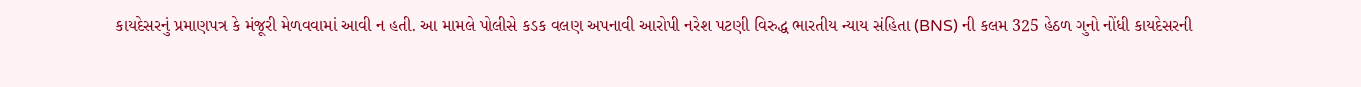કાયદેસરનું પ્રમાણપત્ર કે મંજૂરી મેળવવામાં આવી ન હતી. આ મામલે પોલીસે કડક વલણ અપનાવી આરોપી નરેશ પટણી વિરુદ્ધ ભારતીય ન્યાય સંહિતા (BNS) ની કલમ 325 હેઠળ ગુનો નોંધી કાયદેસરની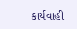કાર્યવાહી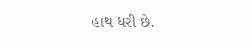હાથ ધરી છે.